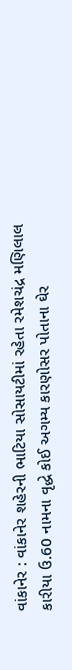વાંકાનેર : વાંકાનેર શહેરની ભાટિયા સોસાયટીમાં રહેતા રમેશચંદ્ર મણિલાલ કારીયા ઉ.60 નામના વૃદ્ધે કોઈ અગમ્ય કારણોસર પોતાના ઘેર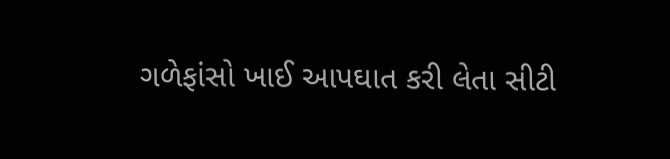ગળેફાંસો ખાઈ આપઘાત કરી લેતા સીટી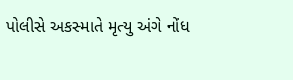પોલીસે અકસ્માતે મૃત્યુ અંગે નોંધ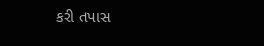કરી તપાસ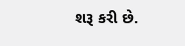શરૂ કરી છે.